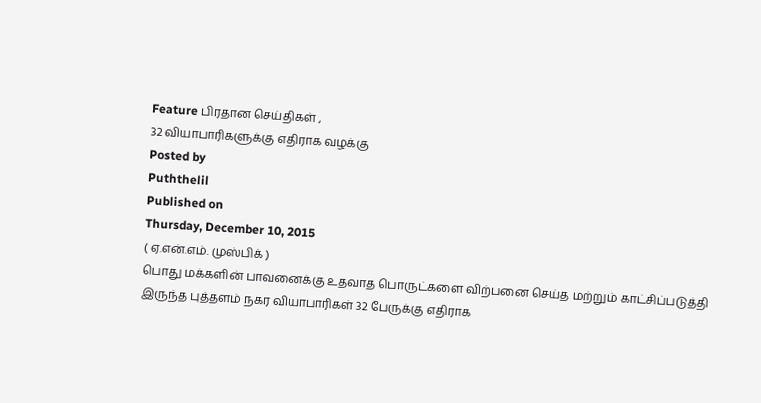Feature பிரதான செய்திகள் ,
32 வியாபாரிகளுக்கு எதிராக வழக்கு
Posted by
Puththelil
Published on
Thursday, December 10, 2015
( ஏ.என்.எம். முஸ்பிக் )
பொது மக்களின் பாவனைக்கு உதவாத பொருட்களை விற்பனை செய்த மற்றும் காட்சிப்படுத்தி இருந்த புத்தளம் நகர வியாபாரிகள் 32 பேருக்கு எதிராக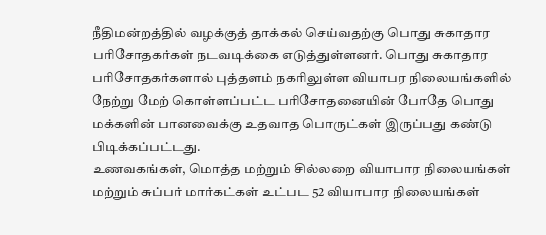நீதிமன்றத்தில் வழக்குத் தாக்கல் செய்வதற்கு பொது சுகாதார பரிசோதகர்கள் நடவடிக்கை எடுத்துள்ளனர். பொது சுகாதார பரிசோதகர்களால் புத்தளம் நகரிலுள்ள வியாபர நிலையங்களில் நேற்று மேற் கொள்ளப்பட்ட பரிசோதனையின் போதே பொது மக்களின் பானவைக்கு உதவாத பொருட்கள் இருப்பது கண்டு பிடிக்கப்பட்டது.
உணவகங்கள், மொத்த மற்றும் சில்லறை வியாபார நிலையங்கள் மற்றும் சுப்பர் மார்கட்கள் உட்பட 52 வியாபார நிலையங்கள்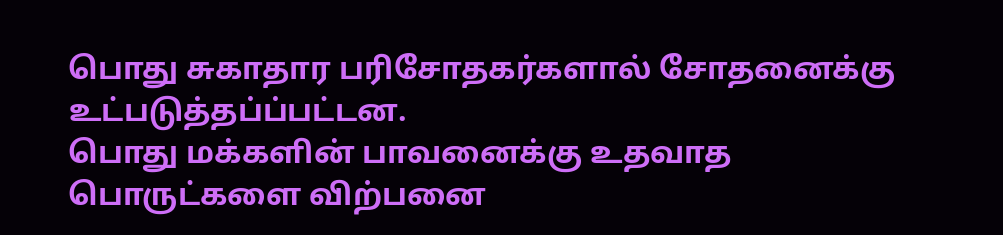பொது சுகாதார பரிசோதகர்களால் சோதனைக்கு உட்படுத்தப்ப்பட்டன.
பொது மக்களின் பாவனைக்கு உதவாத பொருட்களை விற்பனை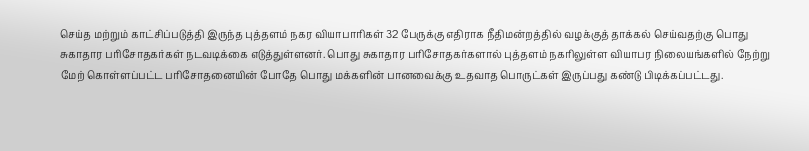செய்த மற்றும் காட்சிப்படுத்தி இருந்த புத்தளம் நகர வியாபாரிகள் 32 பேருக்கு எதிராக நீதிமன்றத்தில் வழக்குத் தாக்கல் செய்வதற்கு பொது சுகாதார பரிசோதகர்கள் நடவடிக்கை எடுத்துள்ளனர். பொது சுகாதார பரிசோதகர்களால் புத்தளம் நகரிலுள்ள வியாபர நிலையங்களில் நேற்று மேற் கொள்ளப்பட்ட பரிசோதனையின் போதே பொது மக்களின் பானவைக்கு உதவாத பொருட்கள் இருப்பது கண்டு பிடிக்கப்பட்டது.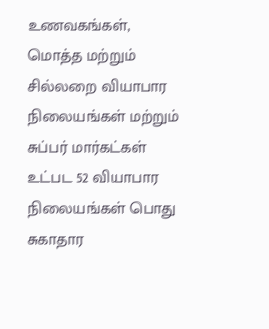உணவகங்கள், மொத்த மற்றும் சில்லறை வியாபார நிலையங்கள் மற்றும் சுப்பர் மார்கட்கள் உட்பட 52 வியாபார நிலையங்கள் பொது சுகாதார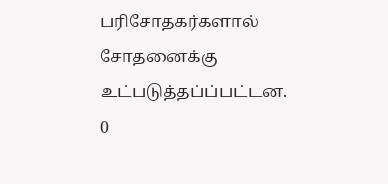பரிசோதகர்களால் சோதனைக்கு உட்படுத்தப்ப்பட்டன.
0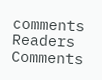comments
Readers Comments